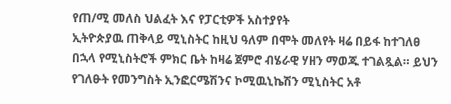የጠ/ሚ መለስ ህልፈት እና የፓርቲዎች አስተያየት
ኢትዮጵያዉ ጠቅላይ ሚኒስትር ከዚህ ዓለም በሞት መለየት ዛሬ በይፋ ከተገለፀ በኋላ የሚኒስትሮች ምክር ቤት ከዛሬ ጀምሮ ብሄራዊ ሃዘን ማወጁ ተገልጿል። ይህን የገለፁት የመንግስት ኢንፎርሜሽንና ኮሚዉኒኬሽን ሚኒስትር አቶ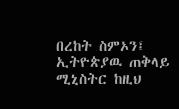በረከት ስምኦን፤
ኢትዮጵያዉ ጠቅላይ ሚኒስትር ከዚህ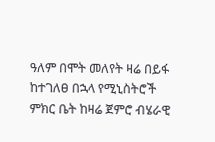ዓለም በሞት መለየት ዛሬ በይፋ ከተገለፀ በኋላ የሚኒስትሮች ምክር ቤት ከዛሬ ጀምሮ ብሄራዊ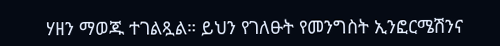ሃዘን ማወጁ ተገልጿል። ይህን የገለፁት የመንግስት ኢንፎርሜሽንና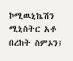ኮሚዉኒኬሽን ሚኒስትር አቶ በረከት ስምኦን፤